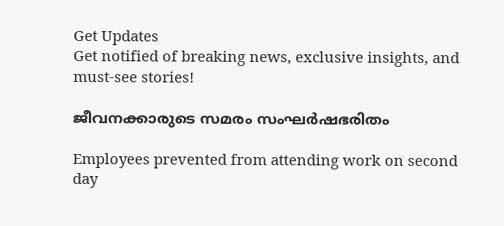Get Updates
Get notified of breaking news, exclusive insights, and must-see stories!

ജീവനക്കാരുടെ സമരം സംഘര്‍ഷഭരിതം

Employees prevented from attending work on second day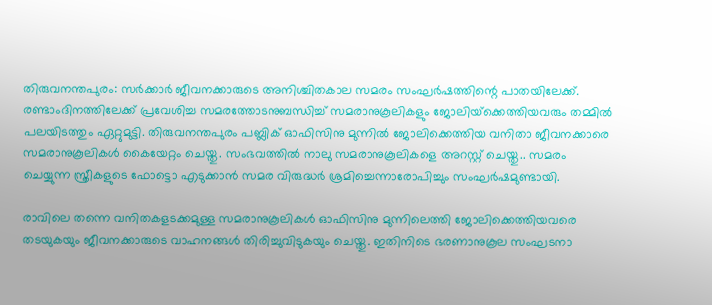തിരുവനന്തപുരം: സര്‍ക്കാര്‍ ജീവനക്കാരുടെ അനിശ്ചിതകാല സമരം സംഘര്‍ഷത്തിന്റെ പാതയിലേക്ക്. രണ്ടാംദിനത്തിലേക്ക് പ്രവേശിച്ച സമരത്തോടനുബന്ധിച്ച് സമരാനുകൂലികളും ജോലിയ്‌ക്കെത്തിയവരും തമ്മില്‍ പലയിടത്തും ഏറ്റുമുട്ടി. തിരുവനന്തപുരം പബ്ലിക് ഓഫിസിനു മുന്നില്‍ ജോലിക്കെത്തിയ വനിതാ ജീവനക്കാരെ സമരാനുകൂലികള്‍ കൈയേറ്റം ചെയ്തു. സംഭവത്തില്‍ നാലു സമരാനുകൂലികളെ അറസ്റ്റ് ചെയ്തു.. സമരം ചെയ്യുന്ന സ്ത്രീകളുടെ ഫോട്ടൊ എടുക്കാന്‍ സമര വിരുദ്ധര്‍ ശ്രമിച്ചെന്നാരോപിച്ചും സംഘര്‍ഷമുണ്ടായി.

രാവിലെ തന്നെ വനിതകളടക്കമുള്ള സമരാനുകൂലികള്‍ ഓഫിസിനു മുന്നിലെത്തി ജോലിക്കെത്തിയവരെ തടയുകയും ജീവനക്കാരുടെ വാഹനങ്ങള്‍ തിരിച്ചുവിടുകയും ചെയ്തു. ഇതിനിടെ ഭരണാനുകൂല സംഘടനാ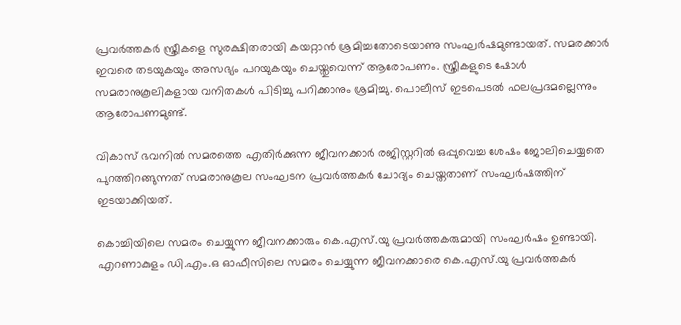പ്രവര്‍ത്തകര്‍ സ്ത്രീകളെ സുരക്ഷിതരായി കയറ്റാന്‍ ശ്രമിച്ചതോടെയാണു സംഘര്‍ഷമുണ്ടായത്. സമരക്കാര്‍ ഇവരെ തടയുകയും അസഭ്യം പറയുകയും ചെയ്തുവെന്ന് ആരോപണം. സ്ത്രീകളുടെ ഷോള്‍ സമരാനുകൂലികളായ വനിതകള്‍ പിടിച്ചു പറിക്കാനും ശ്രമിച്ചു. പൊലീസ് ഇടപെടല്‍ ഫലപ്രദമല്ലെന്നും ആരോപണമുണ്ട്.

വികാസ് ഭവനില്‍ സമരത്തെ എതിര്‍ക്കുന്ന ജീവനക്കാര്‍ രജിസ്റ്ററില്‍ ഒപ്പുവെച്ച ശേഷം ജോലിചെയ്യതെ പുറത്തിറങ്ങുന്നത് സമരാനുകൂല സംഘടന പ്രവര്‍ത്തകര്‍ ചോദ്യം ചെയ്തതാണ് സംഘര്‍ഷത്തിന് ഇടയാക്കിയത്.

കൊച്ചിയിലെ സമരം ചെയ്യുന്ന ജീവനക്കാരും കെ.എസ്.യു പ്രവര്‍ത്തകരുമായി സംഘര്‍ഷം ഉണ്ടായി. എറണാകുളം ഡി.എം.ഒ ഓഫീസിലെ സമരം ചെയ്യുന്ന ജീവനക്കാരെ കെ.എസ്.യു പ്രവര്‍ത്തകര്‍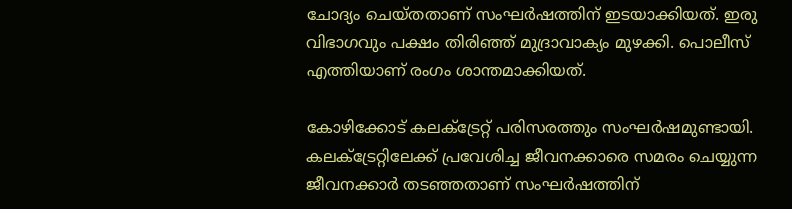ചോദ്യം ചെയ്തതാണ് സംഘര്‍ഷത്തിന് ഇടയാക്കിയത്. ഇരു വിഭാഗവും പക്ഷം തിരിഞ്ഞ് മുദ്രാവാക്യം മുഴക്കി. പൊലീസ് എത്തിയാണ് രംഗം ശാന്തമാക്കിയത്.

കോഴിക്കോട് കലക്ട്രേറ്റ് പരിസരത്തും സംഘര്‍ഷമുണ്ടായി. കലക്ട്രേറ്റിലേക്ക് പ്രവേശിച്ച ജീവനക്കാരെ സമരം ചെയ്യുന്ന ജീവനക്കാര്‍ തടഞ്ഞതാണ് സംഘര്‍ഷത്തിന്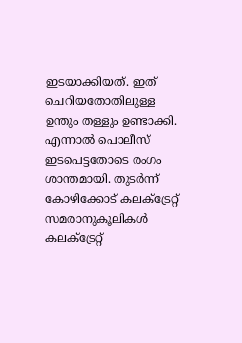ഇടയാക്കിയത്. ഇത് ചെറിയതോതിലുള്ള ഉന്തും തള്ളും ഉണ്ടാക്കി. എന്നാല്‍ പൊലീസ് ഇടപെട്ടതോടെ രംഗം ശാന്തമായി. തുടര്‍ന്ന് കോഴിക്കോട് കലക്ട്രേറ്റ് സമരാനുകൂലികള്‍ കലക്ട്രേറ്റ്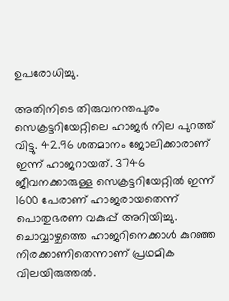ഉപരോധിച്ചു.

അതിനിടെ തിരുവനന്തപുരം സെക്രട്ടറിയേറ്റിലെ ഹാജര്‍ നില പുറത്ത് വിട്ടു. 42.96 ശതമാനം ജോലിക്കാരാണ് ഇന്ന് ഹാജറായത്. 3746 ജീവനക്കാരുള്ള സെക്രട്ടറിയേറ്റില്‍ ഇന്ന് 1600 പേരാണ് ഹാജരായതെന്ന് പൊതുഭരണ വകുപ്പ് അറിയിച്ചു. ചൊവ്വാഴ്ചത്തെ ഹാജറിനെക്കാള്‍ കുറഞ്ഞ നിരക്കാണിതെന്നാണ് പ്രഥമിക വിലയിരുത്തല്‍.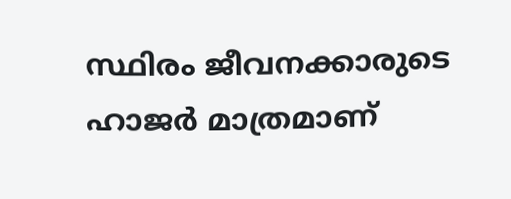സ്ഥിരം ജീവനക്കാരുടെ ഹാജര്‍ മാത്രമാണ്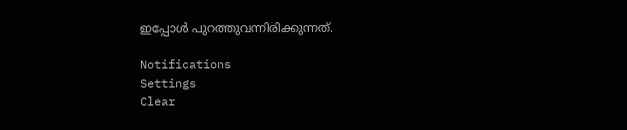ഇപ്പോള്‍ പുറത്തുവന്നിരിക്കുന്നത്.

Notifications
Settings
Clear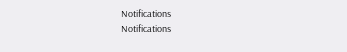Notifications
Notifications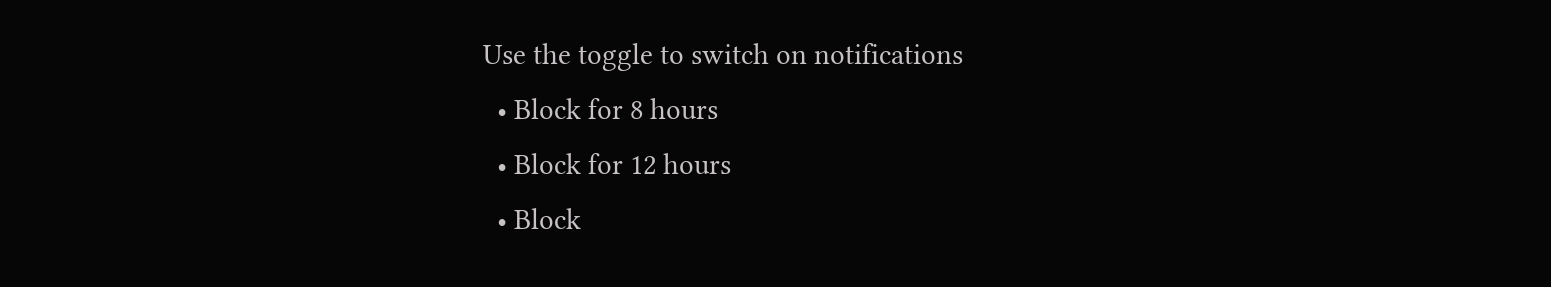Use the toggle to switch on notifications
  • Block for 8 hours
  • Block for 12 hours
  • Block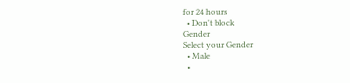for 24 hours
  • Don't block
Gender
Select your Gender
  • Male
  •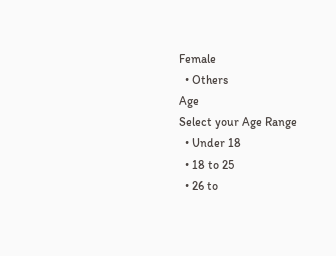Female
  • Others
Age
Select your Age Range
  • Under 18
  • 18 to 25
  • 26 to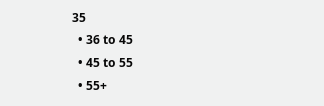35
  • 36 to 45
  • 45 to 55
  • 55+